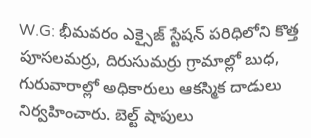W.G: భీమవరం ఎక్సైజ్ స్టేషన్ పరిధిలోని కొత్త పూసలమర్రు, దిరుసుమర్రు గ్రామాల్లో బుధ, గురువారాల్లో అధికారులు ఆకస్మిక దాడులు నిర్వహించారు. బెల్ట్ షాపులు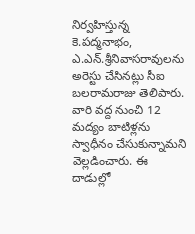నిర్వహిస్తున్న కె.పద్మనాభం, ఎ.ఎన్.శ్రీనివాసరావులను అరెస్టు చేసినట్లు సీఐ బలరామరాజు తెలిపారు. వారి వద్ద నుంచి 12 మద్యం బాటిళ్లను స్వాధీనం చేసుకున్నామని వెల్లడించారు. ఈ దాడుల్లో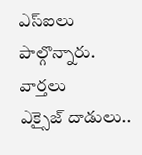ఎస్ఐలు పాల్గొన్నారు.
వార్తలు
ఎక్సైజ్ దాడులు..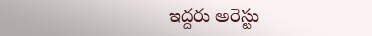ఇద్దరు అరెస్టు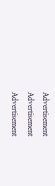Advertisement
Advertisement
Advertisement